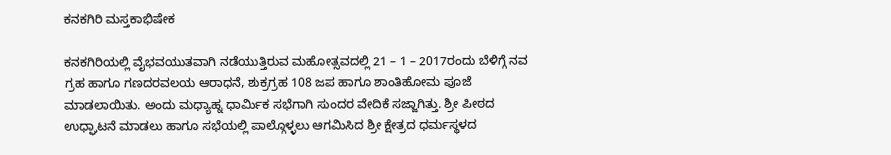ಕನಕಗಿರಿ ಮಸ್ತಕಾಭಿಷೇಕ

ಕನಕಗಿರಿಯಲ್ಲಿ ವೈಭವಯುತವಾಗಿ ನಡೆಯುತ್ತಿರುವ ಮಹೋತ್ಸವದಲ್ಲಿ 21 – 1 – 2017ರಂದು ಬೆಳಿಗ್ಗೆ ನವ ಗ್ರಹ ಹಾಗೂ ಗಣದರವಲಯ ಆರಾಧನೆ, ಶುಕ್ರಗ್ರಹ 108 ಜಪ ಹಾಗೂ ಶಾಂತಿಹೋಮ ಪೂಜೆ ಮಾಡಲಾಯಿತು. ಅಂದು ಮಧ್ಯಾಹ್ನ ಧಾರ್ಮಿಕ ಸಭೆಗಾಗಿ ಸುಂದರ ವೇದಿಕೆ ಸಜ್ಜಾಗಿತ್ತು. ಶ್ರೀ ಪೀಠದ ಉಧ್ಘಾಟನೆ ಮಾಡಲು ಹಾಗೂ ಸಭೆಯಲ್ಲಿ ಪಾಲ್ಗೊಳ್ಳಲು ಆಗಮಿಸಿದ ಶ್ರೀ ಕ್ಷೇತ್ರದ ಧರ್ಮಸ್ಥಳದ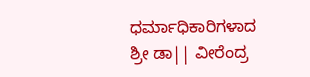ಧರ್ಮಾಧಿಕಾರಿಗಳಾದ ಶ್ರೀ ಡಾ|| ವೀರೆಂದ್ರ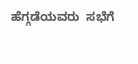ಹೆಗ್ಗಡೆಯವರು  ಸಭೆಗೆ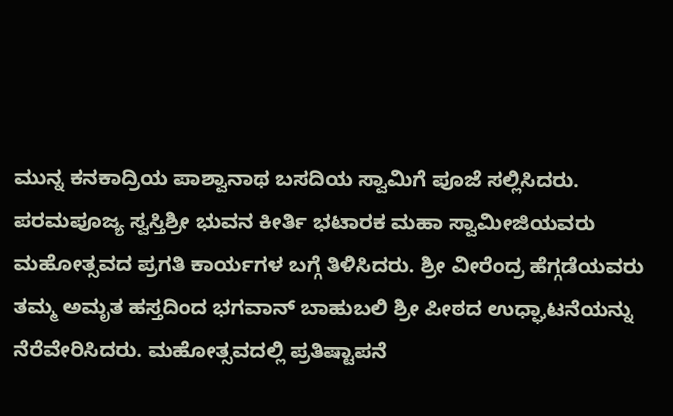ಮುನ್ನ ಕನಕಾದ್ರಿಯ ಪಾಶ್ವಾನಾಥ ಬಸದಿಯ ಸ್ವಾಮಿಗೆ ಪೂಜೆ ಸಲ್ಲಿಸಿದರು. ಪರಮಪೂಜ್ಯ ಸ್ವಸ್ತಿಶ್ರೀ ಭುವನ ಕೀರ್ತಿ ಭಟಾರಕ ಮಹಾ ಸ್ವಾಮೀಜಿಯವರು ಮಹೋತ್ಸವದ ಪ್ರಗತಿ ಕಾರ್ಯಗಳ ಬಗ್ಗೆ ತಿಳಿಸಿದರು. ಶ್ರೀ ವೀರೆಂದ್ರ ಹೆಗ್ಗಡೆಯವರು ತಮ್ಮ ಅಮೃತ ಹಸ್ತದಿಂದ ಭಗವಾನ್ ಬಾಹುಬಲಿ ಶ್ರೀ ಪೀಠದ ಉಧ್ಘಾಟನೆಯನ್ನು ನೆರೆವೇರಿಸಿದರು. ಮಹೋತ್ಸವದಲ್ಲಿ ಪ್ರತಿಷ್ಟಾಪನೆ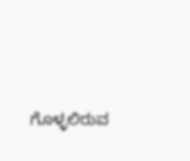ಗೊಳ್ಳಲಿರುವ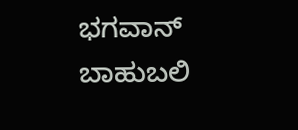ಭಗವಾನ್ ಬಾಹುಬಲಿ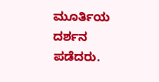ಮೂರ್ತಿಯ ದರ್ಶನ ಪಡೆದರು.